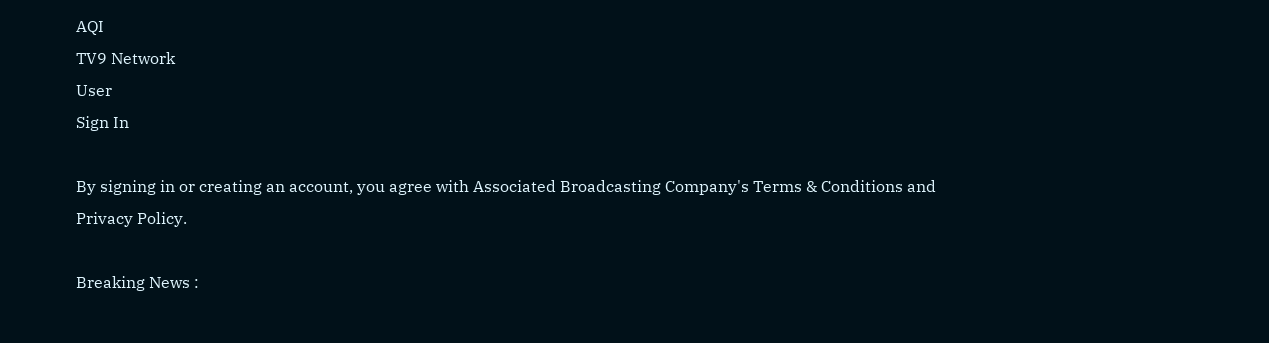AQI
TV9 Network
User
Sign In

By signing in or creating an account, you agree with Associated Broadcasting Company's Terms & Conditions and Privacy Policy.

Breaking News :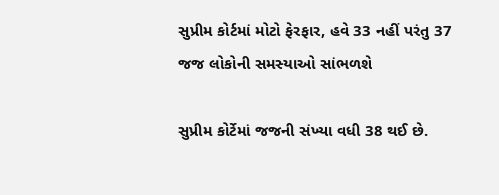સુપ્રીમ કોર્ટમાં મોટો ફેરફાર, હવે 33 નહીં પરંતુ 37 જજ લોકોની સમસ્યાઓ સાંભળશે

સુપ્રીમ કોર્ટેમાં જજની સંખ્યા વધી 38 થઈ છે.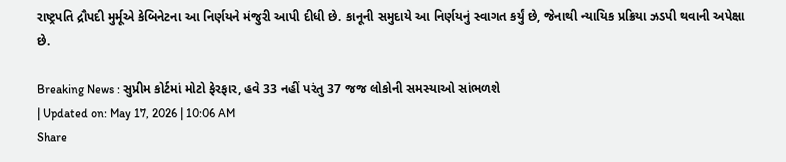રાષ્ટ્રપતિ દ્રૌપદી મુર્મૂએ કેબિનેટના આ નિર્ણયને મંજુરી આપી દીધી છે. કાનૂની સમુદાયે આ નિર્ણયનું સ્વાગત કર્યું છે, જેનાથી ન્યાયિક પ્રક્રિયા ઝડપી થવાની અપેક્ષા છે.

Breaking News : સુપ્રીમ કોર્ટમાં મોટો ફેરફાર, હવે 33 નહીં પરંતુ 37 જજ લોકોની સમસ્યાઓ સાંભળશે
| Updated on: May 17, 2026 | 10:06 AM
Share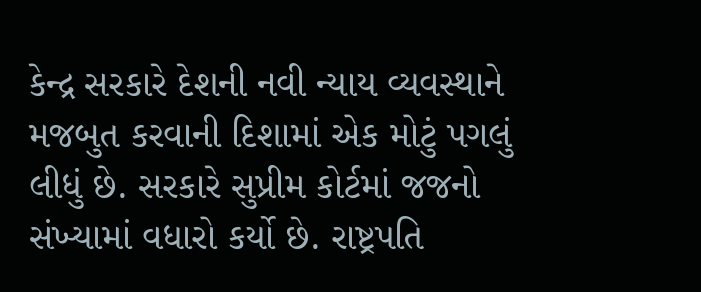કેન્દ્ર સરકારે દેશની નવી ન્યાય વ્યવસ્થાને મજબુત કરવાની દિશામાં એક મોટું પગલું લીધું છે. સરકારે સુપ્રીમ કોર્ટમાં જજનો સંખ્યામાં વધારો કર્યો છે. રાષ્ટ્રપતિ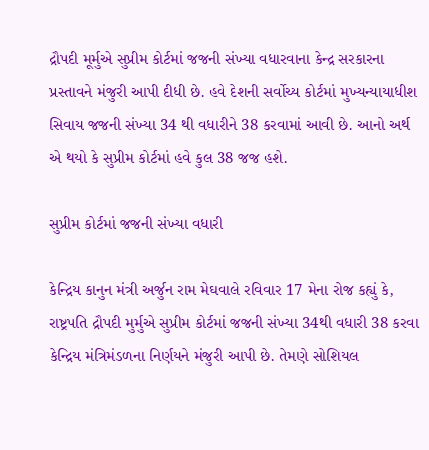દ્રૌપદી મૂર્મુએ સુપ્રીમ કોર્ટમાં જજની સંખ્યા વધારવાના કેન્દ્ર સરકારના પ્રસ્તાવને મંજુરી આપી દીધી છે. હવે દેશની સર્વોચ્ય કોર્ટમાં મુખ્યન્યાયાધીશ સિવાય જજની સંખ્યા 34 થી વધારીને 38 કરવામાં આવી છે. આનો અર્થ એ થયો કે સુપ્રીમ કોર્ટમાં હવે કુલ 38 જજ હશે.

સુપ્રીમ કોર્ટમાં જજની સંખ્યા વધારી

કેન્દ્રિય કાનુન મંત્રી અર્જુન રામ મેઘવાલે રવિવાર 17 મેના રોજ કહ્યું કે, રાષ્ટ્રપતિ દ્રૌપદી મુર્મુએ સુપ્રીમ કોર્ટમાં જજની સંખ્યા 34થી વધારી 38 કરવા કેન્દ્રિય મંત્રિમંડળના નિર્ણયને મંજુરી આપી છે. તેમણે સોશિયલ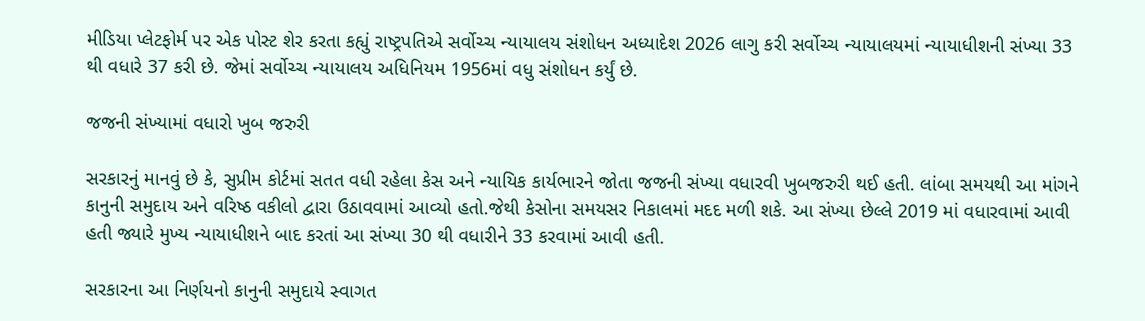મીડિયા પ્લેટફોર્મ પર એક પોસ્ટ શેર કરતા કહ્યું રાષ્ટ્રપતિએ સર્વોચ્ચ ન્યાયાલય સંશોધન અધ્યાદેશ 2026 લાગુ કરી સર્વોચ્ચ ન્યાયાલયમાં ન્યાયાધીશની સંખ્યા 33 થી વધારે 37 કરી છે. જેમાં સર્વોચ્ચ ન્યાયાલય અધિનિયમ 1956માં વધુ સંશોધન કર્યું છે.

જજની સંખ્યામાં વધારો ખુબ જરુરી

સરકારનું માનવું છે કે, સુપ્રીમ કોર્ટમાં સતત વધી રહેલા કેસ અને ન્યાયિક કાર્યભારને જોતા જજની સંખ્યા વધારવી ખુબજરુરી થઈ હતી. લાંબા સમયથી આ માંગને કાનુની સમુદાય અને વરિષ્ઠ વકીલો દ્વારા ઉઠાવવામાં આવ્યો હતો.જેથી કેસોના સમયસર નિકાલમાં મદદ મળી શકે. આ સંખ્યા છેલ્લે 2019 માં વધારવામાં આવી હતી જ્યારે મુખ્ય ન્યાયાધીશને બાદ કરતાં આ સંખ્યા 30 થી વધારીને 33 કરવામાં આવી હતી.

સરકારના આ નિર્ણયનો કાનુની સમુદાયે સ્વાગત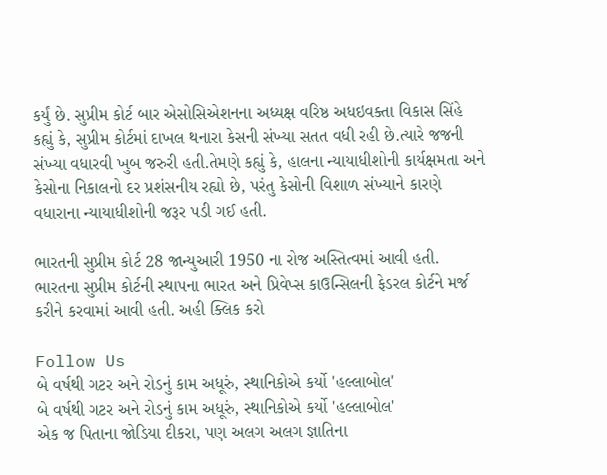કર્યું છે. સુપ્રીમ કોર્ટ બાર એસોસિએશનના અધ્યક્ષ વરિષ્ઠ અધઇવક્તા વિકાસ સિંહે કહ્યું કે, સુપ્રીમ કોર્ટમાં દાખલ થનારા કેસની સંખ્યા સતત વધી રહી છે.ત્યારે જજની સંખ્યા વધારવી ખુબ જરુરી હતી.તેમણે કહ્યું કે, હાલના ન્યાયાધીશોની કાર્યક્ષમતા અને કેસોના નિકાલનો દર પ્રશંસનીય રહ્યો છે, પરંતુ કેસોની વિશાળ સંખ્યાને કારણે વધારાના ન્યાયાધીશોની જરૂર પડી ગઈ હતી.

ભારતની સુપ્રીમ કોર્ટ 28 જાન્યુઆરી 1950 ના રોજ અસ્તિત્વમાં આવી હતી. ભારતના સુપ્રીમ કોર્ટની સ્થાપના ભારત અને પ્રિવેપ્સ કાઉન્સિલની ફેડરલ કોર્ટને મર્જ કરીને કરવામાં આવી હતી. અહી ક્લિક કરો

Follow Us
બે વર્ષથી ગટર અને રોડનું કામ અધૂરું, સ્થાનિકોએ કર્યો 'હલ્લાબોલ'
બે વર્ષથી ગટર અને રોડનું કામ અધૂરું, સ્થાનિકોએ કર્યો 'હલ્લાબોલ'
એક જ પિતાના જોડિયા દીકરા, પણ અલગ અલગ જ્ઞાતિના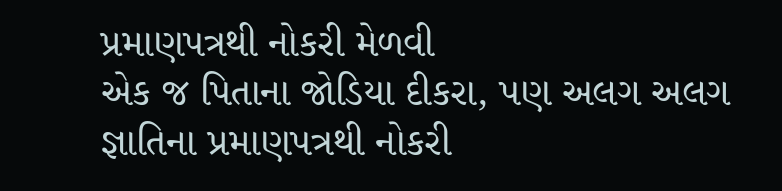પ્રમાણપત્રથી નોકરી મેળવી
એક જ પિતાના જોડિયા દીકરા, પણ અલગ અલગ જ્ઞાતિના પ્રમાણપત્રથી નોકરી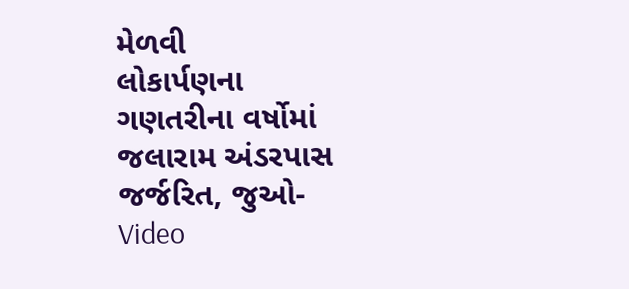મેળવી
લોકાર્પણના ગણતરીના વર્ષોમાં જલારામ અંડરપાસ જર્જરિત, જુઓ-Video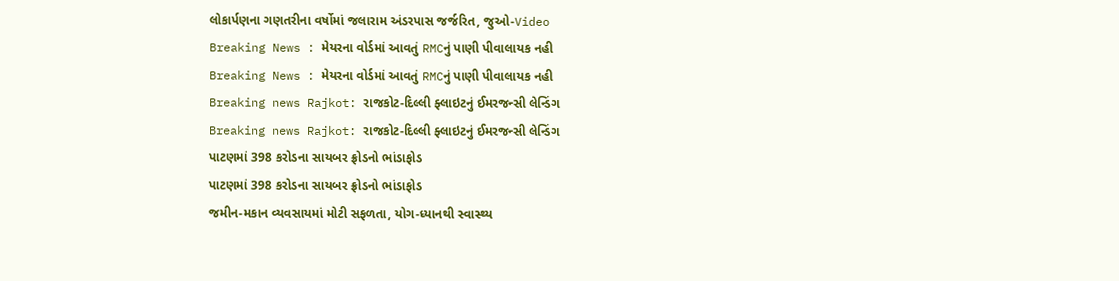લોકાર્પણના ગણતરીના વર્ષોમાં જલારામ અંડરપાસ જર્જરિત, જુઓ-Video
Breaking News : મેયરના વોર્ડમાં આવતું RMCનું પાણી પીવાલાયક નહી
Breaking News : મેયરના વોર્ડમાં આવતું RMCનું પાણી પીવાલાયક નહી
Breaking news Rajkot: રાજકોટ-દિલ્લી ફ્લાઇટનું ઈમરજન્સી લેન્ડિંગ
Breaking news Rajkot: રાજકોટ-દિલ્લી ફ્લાઇટનું ઈમરજન્સી લેન્ડિંગ
પાટણમાં 398 કરોડના સાયબર ફ્રોડનો ભાંડાફોડ
પાટણમાં 398 કરોડના સાયબર ફ્રોડનો ભાંડાફોડ
જમીન-મકાન વ્યવસાયમાં મોટી સફળતા, યોગ-ધ્યાનથી સ્વાસ્થ્ય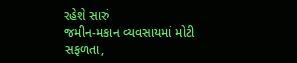રહેશે સારું
જમીન-મકાન વ્યવસાયમાં મોટી સફળતા,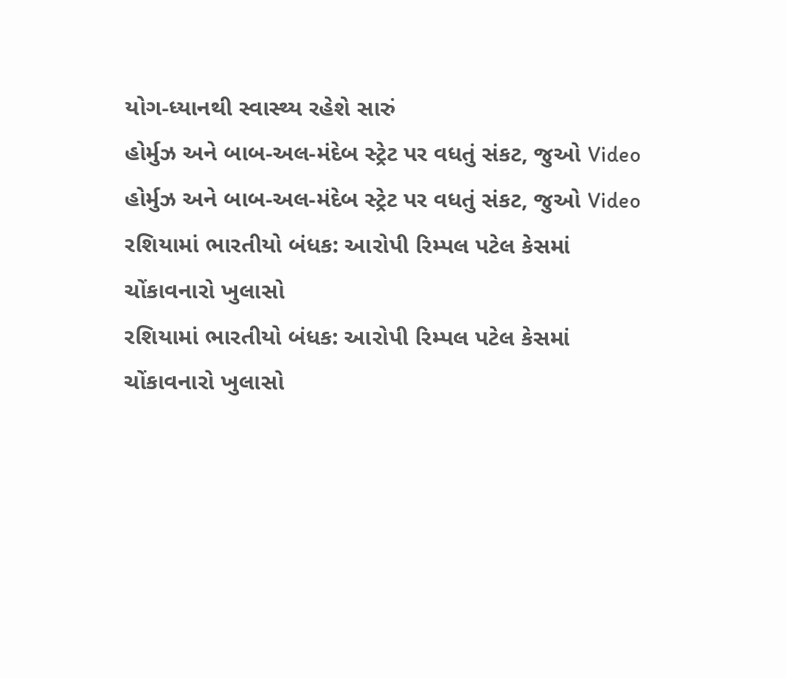યોગ-ધ્યાનથી સ્વાસ્થ્ય રહેશે સારું
હોર્મુઝ અને બાબ-અલ-મંદેબ સ્ટ્રેટ પર વધતું સંકટ, જુઓ Video
હોર્મુઝ અને બાબ-અલ-મંદેબ સ્ટ્રેટ પર વધતું સંકટ, જુઓ Video
રશિયામાં ભારતીયો બંધક: આરોપી રિમ્પલ પટેલ કેસમાં ચોંકાવનારો ખુલાસો
રશિયામાં ભારતીયો બંધક: આરોપી રિમ્પલ પટેલ કેસમાં ચોંકાવનારો ખુલાસો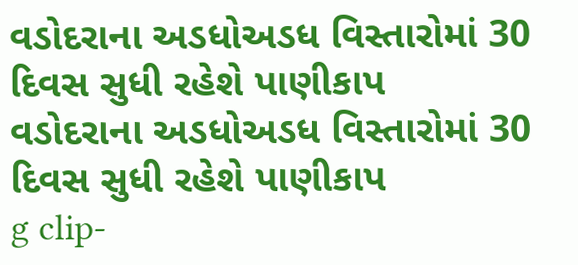વડોદરાના અડધોઅડધ વિસ્તારોમાં 30 દિવસ સુધી રહેશે પાણીકાપ
વડોદરાના અડધોઅડધ વિસ્તારોમાં 30 દિવસ સુધી રહેશે પાણીકાપ
g clip-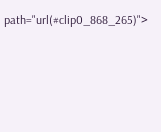path="url(#clip0_868_265)">